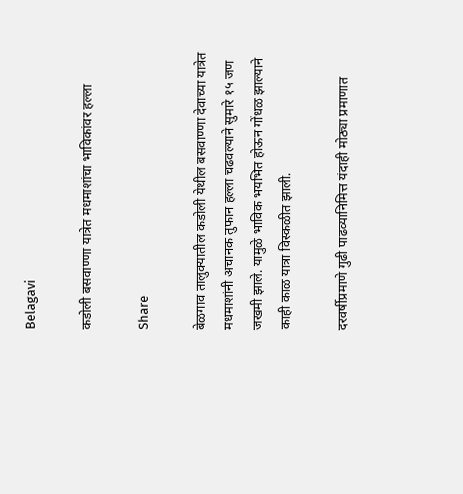Belagavi

कडोली बसवाण्णा यात्रेत मधमाशांचा भाविकांवर हल्ला

Share

बेळगाव तालुक्यातील कडोली येथील बसवाण्णा देवाच्या यात्रेत मधमाशांनी अचानक तुफान हल्ला चढवल्याने सुमारे १५ जण जखमी झाले. यामुळे भाविक भयभित होऊन गोंधळ झाल्याने काही काळ यात्रा विस्कळीत झाली.

दरवर्षीप्रमाणे गुढी पाढव्यानिमित्त यंदाही मोठ्या प्रमाणात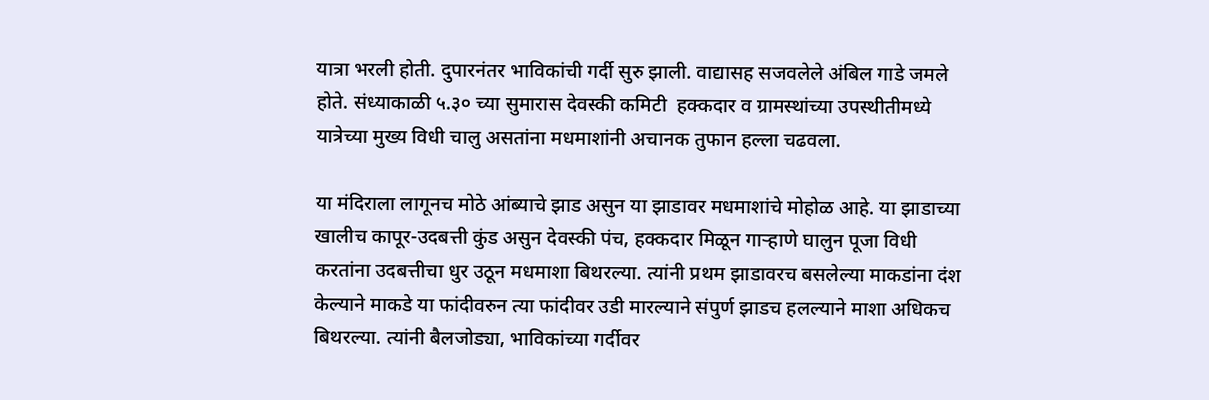यात्रा भरली होती. दुपारनंतर भाविकांची गर्दी सुरु झाली. वाद्यासह सजवलेले अंबिल गाडे जमले होते. संध्याकाळी ५.३० च्या सुमारास देवस्की कमिटी  हक्कदार व ग्रामस्थांच्या उपस्थीतीमध्ये यात्रेच्या मुख्य विधी चालु असतांना मधमाशांनी अचानक तुफान हल्ला चढवला.

या मंदिराला लागूनच मोठे आंब्याचे झाड असुन या झाडावर मधमाशांचे मोहोळ आहे. या झाडाच्या खालीच कापूर-उदबत्ती कुंड असुन देवस्की पंच, हक्कदार मिळून गाऱ्हाणे घालुन पूजा विधी करतांना उदबत्तीचा धुर उठून मधमाशा बिथरल्या. त्यांनी प्रथम झाडावरच बसलेल्या माकडांना दंश केल्याने माकडे या फांदीवरुन त्या फांदीवर उडी मारल्याने संपुर्ण झाडच हलल्याने माशा अधिकच बिथरल्या. त्यांनी बैलजोड्या, भाविकांच्या गर्दीवर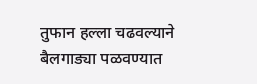तुफान हल्ला चढवल्याने बैलगाड्या पळवण्यात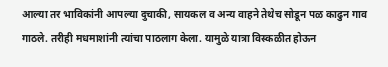आल्या तर भाविकांनी आपल्या दुचाकी, सायकल व अन्य वाहने तेथेच सोडून पळ काढुन गाव गाठले. तरीही मधमाशांनी त्यांचा पाठलाग केला. यामुळे यात्रा विस्कळीत होऊन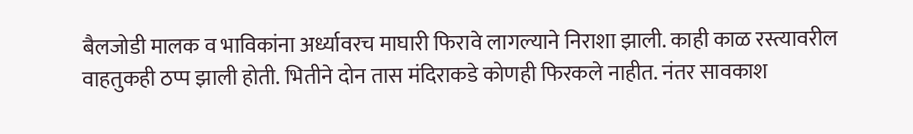बैलजोडी मालक व भाविकांना अर्ध्यावरच माघारी फिरावे लागल्याने निराशा झाली. काही काळ रस्त्यावरील वाहतुकही ठप्प झाली होती. भितीने दोन तास मंदिराकडे कोणही फिरकले नाहीत. नंतर सावकाश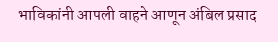भाविकांनी आपली वाहने आणून अंबिल प्रसाद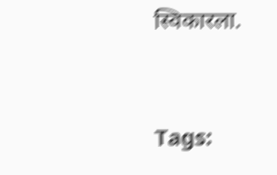स्विकारला.



Tags: